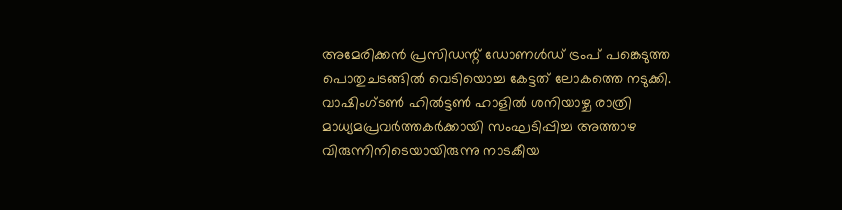അമേരിക്കൻ പ്രസിഡന്റ് ഡോണൾഡ് ട്രംപ് പങ്കെടുത്ത പൊതുചടങ്ങിൽ വെടിയൊച്ച കേട്ടത് ലോകത്തെ നടുക്കി. വാഷിംഗ്ടൺ ഹിൽട്ടൺ ഹാളിൽ ശനിയാഴ്ച രാത്രി മാധ്യമപ്രവർത്തകർക്കായി സംഘടിപ്പിച്ച അത്താഴ വിരുന്നിനിടെയായിരുന്നു നാടകീയ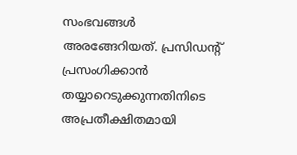സംഭവങ്ങൾ അരങ്ങേറിയത്. പ്രസിഡന്റ് പ്രസംഗിക്കാൻ തയ്യാറെടുക്കുന്നതിനിടെ അപ്രതീക്ഷിതമായി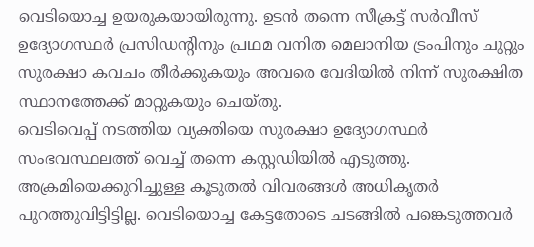വെടിയൊച്ച ഉയരുകയായിരുന്നു. ഉടൻ തന്നെ സീക്രട്ട് സർവീസ് ഉദ്യോഗസ്ഥർ പ്രസിഡന്റിനും പ്രഥമ വനിത മെലാനിയ ട്രംപിനും ചുറ്റും സുരക്ഷാ കവചം തീർക്കുകയും അവരെ വേദിയിൽ നിന്ന് സുരക്ഷിത സ്ഥാനത്തേക്ക് മാറ്റുകയും ചെയ്തു.
വെടിവെപ്പ് നടത്തിയ വ്യക്തിയെ സുരക്ഷാ ഉദ്യോഗസ്ഥർ സംഭവസ്ഥലത്ത് വെച്ച് തന്നെ കസ്റ്റഡിയിൽ എടുത്തു. അക്രമിയെക്കുറിച്ചുള്ള കൂടുതൽ വിവരങ്ങൾ അധികൃതർ പുറത്തുവിട്ടിട്ടില്ല. വെടിയൊച്ച കേട്ടതോടെ ചടങ്ങിൽ പങ്കെടുത്തവർ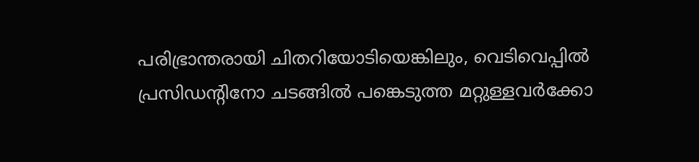പരിഭ്രാന്തരായി ചിതറിയോടിയെങ്കിലും, വെടിവെപ്പിൽ പ്രസിഡന്റിനോ ചടങ്ങിൽ പങ്കെടുത്ത മറ്റുള്ളവർക്കോ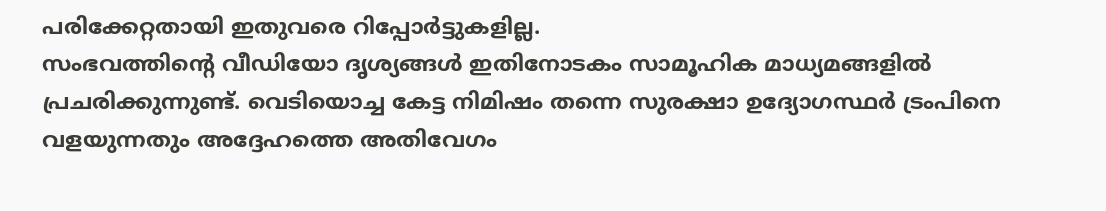പരിക്കേറ്റതായി ഇതുവരെ റിപ്പോർട്ടുകളില്ല.
സംഭവത്തിന്റെ വീഡിയോ ദൃശ്യങ്ങൾ ഇതിനോടകം സാമൂഹിക മാധ്യമങ്ങളിൽ പ്രചരിക്കുന്നുണ്ട്. വെടിയൊച്ച കേട്ട നിമിഷം തന്നെ സുരക്ഷാ ഉദ്യോഗസ്ഥർ ട്രംപിനെ വളയുന്നതും അദ്ദേഹത്തെ അതിവേഗം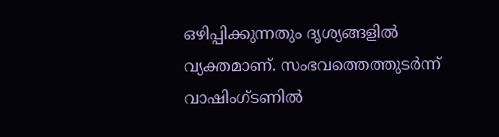ഒഴിപ്പിക്കുന്നതും ദൃശ്യങ്ങളിൽ വ്യക്തമാണ്. സംഭവത്തെത്തുടർന്ന് വാഷിംഗ്ടണിൽ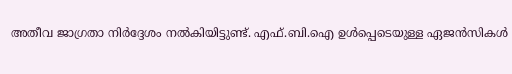അതീവ ജാഗ്രതാ നിർദ്ദേശം നൽകിയിട്ടുണ്ട്. എഫ്.ബി.ഐ ഉൾപ്പെടെയുള്ള ഏജൻസികൾ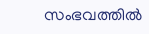സംഭവത്തിൽ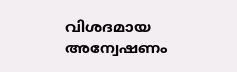വിശദമായ അന്വേഷണം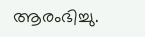ആരംഭിച്ചു.